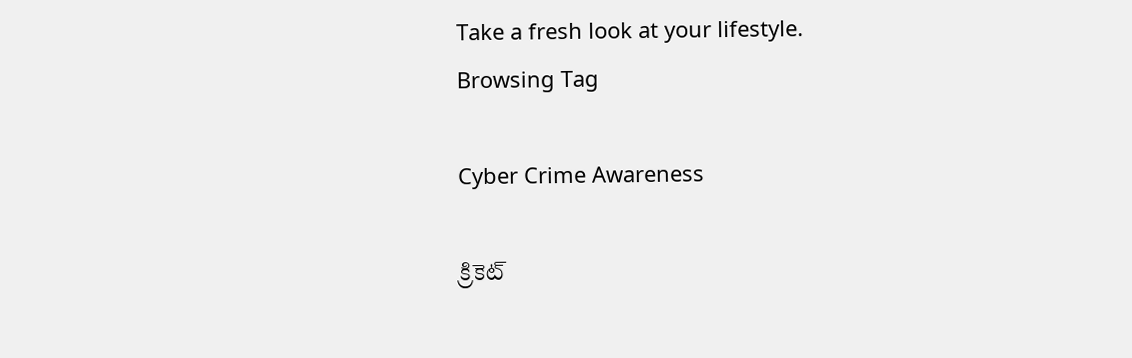Take a fresh look at your lifestyle.
Browsing Tag

Cyber Crime Awareness

క్రికెట్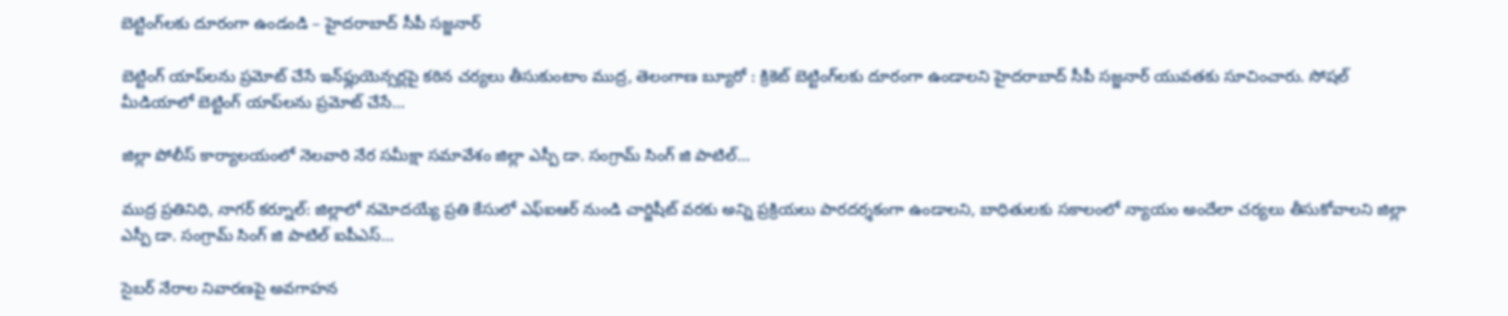బెట్టింగ్‌లకు దూరంగా ఉండండి – హైదరాబాద్ సీపీ సజ్జనార్

బెట్టింగ్ యాప్‌లను ప్రమోట్ చేసే ఇన్‌ఫ్లుయెన్సర్లపై కఠిన చర్యలు తీసుకుంటాం ముద్ర, తెలంగాణ బ్యూరో : క్రికెట్ బెట్టింగ్‌లకు దూరంగా ఉండాలని హైదరాబాద్ సీపీ సజ్జనార్ యువతకు సూచించారు. సోషల్ మీడియాలో బెట్టింగ్ యాప్‌లను ప్రమోట్ చేసే…

జిల్లా పోలీస్ కార్యాలయంలో నెలవారి నేర సమీక్షా సమావేశం జిల్లా ఎస్పీ డా. సంగ్రామ్ సింగ్ జి పాటిల్…

ముద్ర ప్రతినిధి, నాగర్ కర్నూల్: జిల్లాలో నమోదయ్యే ప్రతి కేసులో ఎఫ్‌ఐఆర్ నుండి చార్జిషీట్ వరకు అన్ని ప్రక్రియలు పారదర్శకంగా ఉండాలని, బాధితులకు సకాలంలో న్యాయం అందేలా చర్యలు తీసుకోవాలని జిల్లా ఎస్పీ డా. సంగ్రామ్ సింగ్ జి పాటిల్ ఐపీఎస్…

సైబర్ నేరాల నివారణపై అవగాహన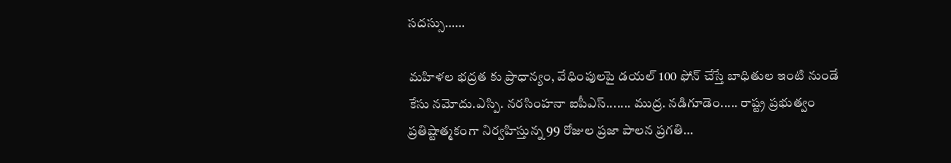సదస్సు……

మహిళల భద్రత కు ప్రాధాన్యం, వేధింపులపై డయల్ 100 ఫోన్ చేస్తే బాధితుల ఇంటి నుండే కేసు నమోదు.ఎస్పి. నరసింహనా ఐపీఎస్....... ముద్ర. నడిగూడెం..... రాష్ట్ర ప్రభుత్వం ప్రతిష్టాత్మకంగా నిర్వహిస్తున్న 99 రోజుల ప్రజా పాలన ప్రగతి…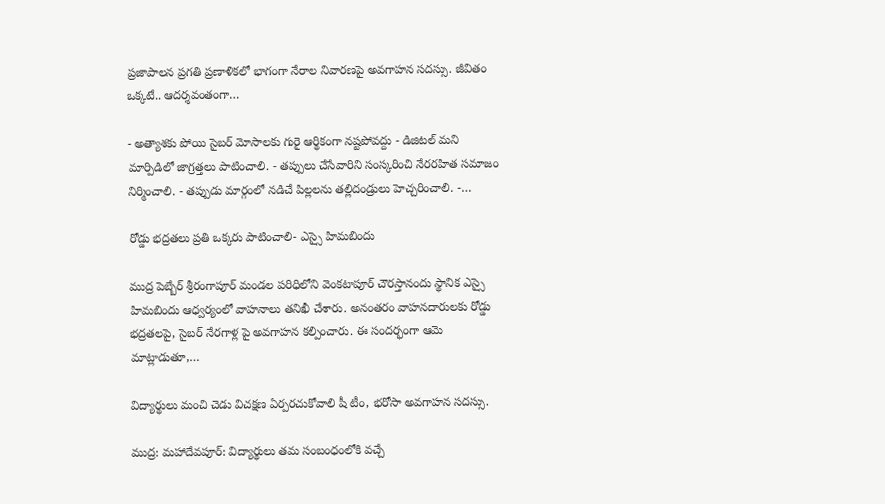ప్రజాపాలన ప్రగతి ప్రణాళికలో భాగంగా నేరాల నివారణపై అవగాహన సదస్సు. జీవితం ఒక్కటే.. ఆదర్శవంతంగా…

- అత్యాశకు పోయి సైబర్ మోసాలకు గురై ఆర్థికంగా నష్టపోవద్దు - డిజిటల్ మని మార్పిడిలో జాగ్రత్తలు పాటించాలి. - తప్పులు చేసేవారిని సంస్కరించి నేరరహిత సమాజం నిర్మించాలి. - తప్పుడు మార్గంలో నడిచే పిల్లలను తల్లిదండ్రులు హెచ్చరించాలి. -…

రోడ్డు భద్రతలు ప్రతి ఒక్కరు పాటించాలి- ఎస్సై హిమబిందు

ముద్ర పెబ్బేర్ శ్రీరంగాపూర్ మండల పరిధిలోని వెంకటాపూర్ చౌరస్తానందు స్థానిక ఎస్సై హిమబిందు ఆధ్వర్యంలో వాహనాలు తనిఖీ చేశారు. అనంతరం వాహనదారులకు రోడ్డు భద్రతలపై, సైబర్ నేరగాళ్ల పై అవగాహన కల్పించారు. ఈ సందర్భంగా ఆమె మాట్లాడుతూ,…

విద్యార్థులు మంచి చెడు విచక్షణ ఏర్పరచుకోవాలి షీ టీం, భరోసా అవగాహన సదస్సు.

ముద్ర: మహాదేవపూర్: విద్యార్థులు తమ సంబంధంలోకి వచ్చే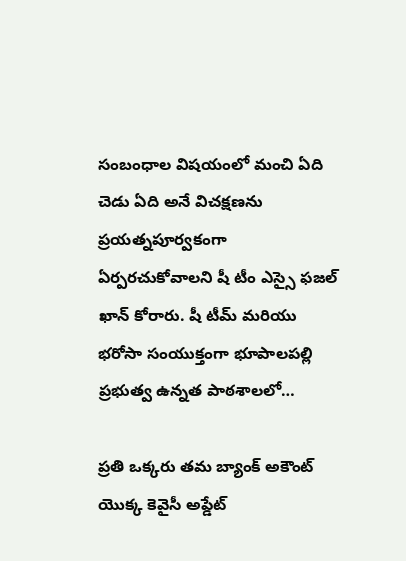సంబంధాల విషయంలో మంచి ఏది చెడు ఏది అనే విచక్షణను ప్రయత్నపూర్వకంగా ఏర్పరచుకోవాలని షీ టీం ఎస్సై ఫజల్ ఖాన్ కోరారు. షీ టీమ్ మరియు భరోసా సంయుక్తంగా భూపాలపల్లి ప్రభుత్వ ఉన్నత పాఠశాలలో…

ప్రతి ఒక్కరు తమ బ్యాంక్ అకౌంట్ యొక్క కెవైసీ అప్డేట్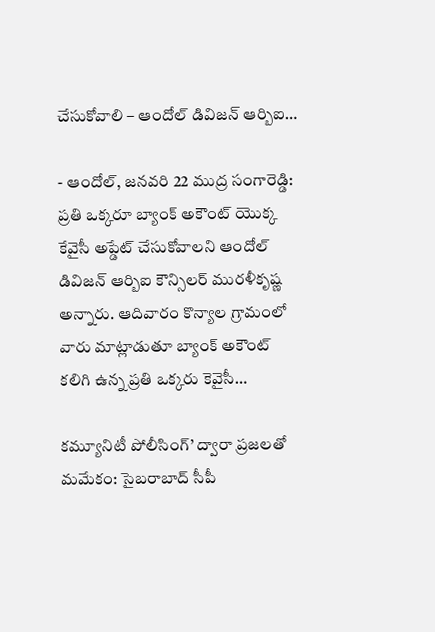చేసుకోవాలి – ఆందోల్ డివిజన్ ఆర్బిఐ…

- ఆందోల్, జనవరి 22 ముద్ర సంగారెడ్డి: ప్రతి ఒక్కరూ బ్యాంక్ అకౌంట్ యొక్క కేవైసీ అప్డేట్ చేసుకోవాలని ఆందోల్ డివిజన్ ఆర్బిఐ కౌన్సిలర్ మురళీకృష్ణ అన్నారు. ఆదివారం కొన్యాల గ్రామంలో వారు మాట్లాడుతూ బ్యాంక్ అకౌంట్ కలిగి ఉన్న ప్రతి ఒక్కరు కెవైసీ…

కమ్యూనిటీ పోలీసింగ్’ ద్వారా ప్రజలతో మమేకం: సైబరాబాద్ సీపీ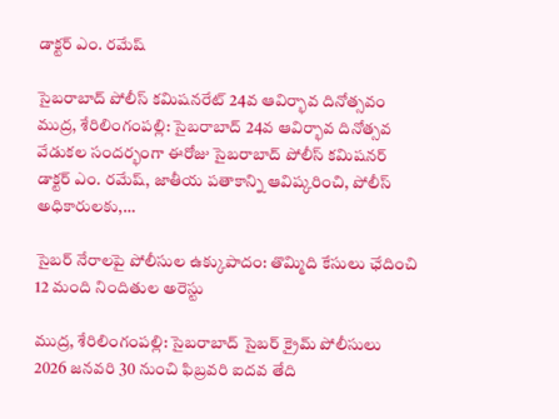డాక్టర్ ఎం. రమేష్

సైబరాబాద్ పోలీస్ కమిషనరేట్ 24వ ఆవిర్భావ దినోత్సవం ముద్ర, శేరిలింగంపల్లి: సైబరాబాద్ 24వ ఆవిర్భావ దినోత్సవ వేడుకల సందర్భంగా ఈరోజు సైబరాబాద్ పోలీస్ కమిషనర్ డాక్టర్ ఎం. రమేష్, జాతీయ పతాకాన్ని ఆవిష్కరించి, పోలీస్ అధికారులకు,…

సైబర్ నేరాలపై పోలీసుల ఉక్కుపాదం: తొమ్మిది కేసులు ఛేదించి 12 మంది నిందితుల అరెస్టు

ముద్ర, శేరిలింగంపల్లి: సైబరాబాద్ సైబర్ క్రైమ్ పోలీసులు 2026 జనవరి 30 నుంచి ఫిబ్రవరి ఐదవ తేది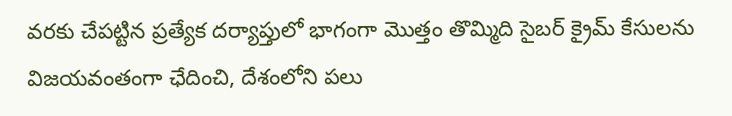వరకు చేపట్టిన ప్రత్యేక దర్యాప్తులో భాగంగా మొత్తం తొమ్మిది సైబర్ క్రైమ్ కేసులను విజయవంతంగా ఛేదించి, దేశంలోని పలు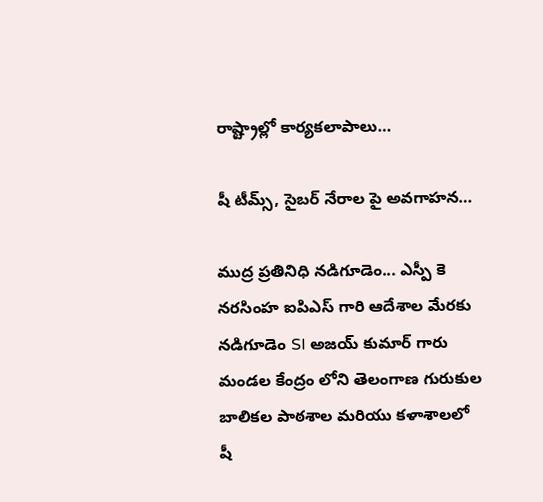రాష్ట్రాల్లో కార్యకలాపాలు…

షీ టీమ్స్, సైబర్ నేరాల పై అవగాహన…

ముద్ర ప్రతినిధి నడిగూడెం... ఎస్పీ కె నరసింహ ఐపిఎస్ గారి ఆదేశాల మేరకు నడిగూడెం SI అజయ్ కుమార్ గారు మండల కేంద్రం లోని తెలంగాణ గురుకుల బాలికల పాఠశాల మరియు కళాశాలలో షీ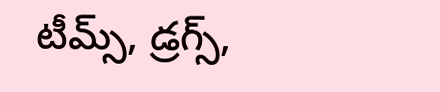టీమ్స్, డ్రగ్స్,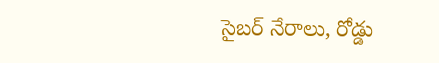సైబర్ నేరాలు, రోడ్డు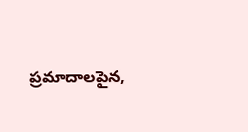ప్రమాదాలపైన,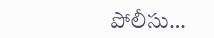పోలీసు…